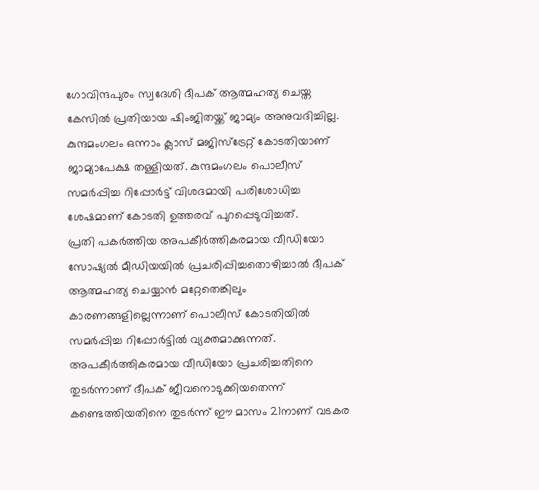ഗോവിന്ദപുരം സ്വദേശി ദീപക് ആത്മഹത്യ ചെയ്ത കേസിൽ പ്രതിയായ ഷിംജിതയ്ക്ക് ജാമ്യം അനുവദിച്ചില്ല. കുന്ദമംഗലം ഒന്നാം ക്ലാസ് മജിസ്ട്രേറ്റ് കോടതിയാണ് ജാമ്യാപേക്ഷ തള്ളിയത്. കുന്ദമംഗലം പൊലീസ് സമർപ്പിച്ച റിപ്പോർട്ട് വിശദമായി പരിശോധിച്ച ശേഷമാണ് കോടതി ഉത്തരവ് പുറപ്പെടുവിച്ചത്.
പ്രതി പകർത്തിയ അപകീർത്തികരമായ വീഡിയോ സോഷ്യൽ മീഡിയയിൽ പ്രചരിപ്പിച്ചതൊഴിച്ചാൽ ദീപക് ആത്മഹത്യ ചെയ്യാൻ മറ്റേതെങ്കിലും കാരണങ്ങളില്ലെന്നാണ് പൊലീസ് കോടതിയിൽ സമർപ്പിച്ച റിപ്പോർട്ടിൽ വ്യക്തമാക്കുന്നത്.
അപകീർത്തികരമായ വീഡിയോ പ്രചരിച്ചതിനെ തുടർന്നാണ് ദീപക് ജീവനൊടുക്കിയതെന്ന് കണ്ടെത്തിയതിനെ തുടർന്ന് ഈ മാസം 21നാണ് വടകര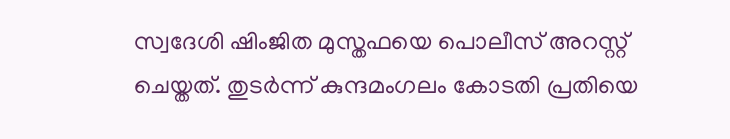സ്വദേശി ഷിംജിത മുസ്തഫയെ പൊലീസ് അറസ്റ്റ് ചെയ്തത്. തുടർന്ന് കുന്ദമംഗലം കോടതി പ്രതിയെ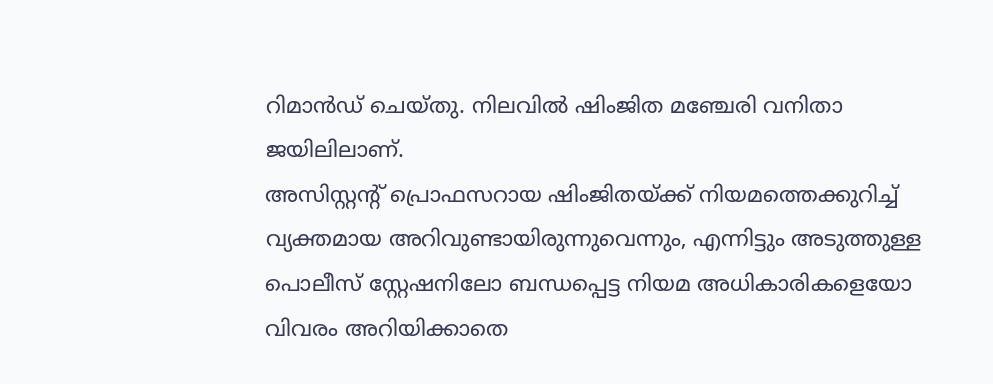റിമാൻഡ് ചെയ്തു. നിലവിൽ ഷിംജിത മഞ്ചേരി വനിതാ ജയിലിലാണ്.
അസിസ്റ്റന്റ് പ്രൊഫസറായ ഷിംജിതയ്ക്ക് നിയമത്തെക്കുറിച്ച് വ്യക്തമായ അറിവുണ്ടായിരുന്നുവെന്നും, എന്നിട്ടും അടുത്തുള്ള പൊലീസ് സ്റ്റേഷനിലോ ബന്ധപ്പെട്ട നിയമ അധികാരികളെയോ വിവരം അറിയിക്കാതെ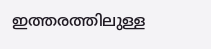ഇത്തരത്തിലുള്ള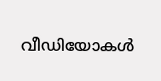വീഡിയോകൾ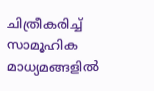ചിത്രീകരിച്ച് സാമൂഹിക മാധ്യമങ്ങളിൽ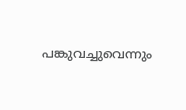പങ്കുവച്ചുവെന്നും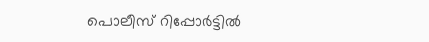പൊലീസ് റിപ്പോർട്ടിൽ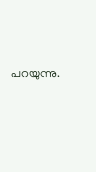പറയുന്നു.